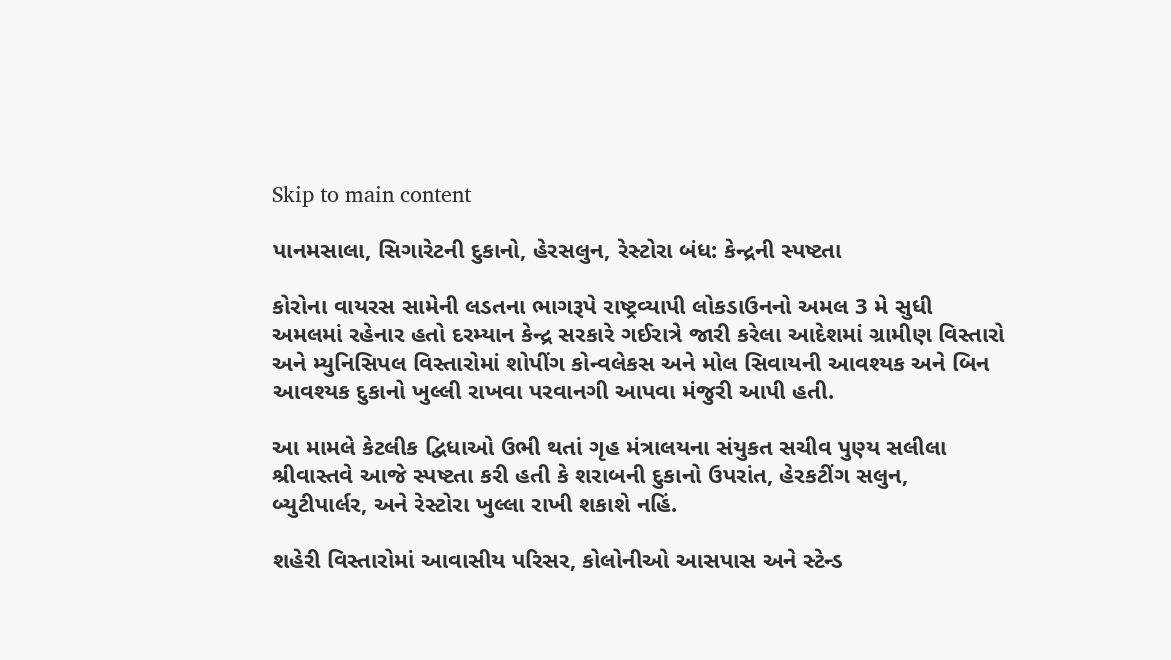Skip to main content

પાનમસાલા, સિગારેટની દુકાનો, હેરસલુન, રેસ્ટોરા બંધ: કેન્દ્રની સ્પષ્ટતા

કોરોના વાયરસ સામેની લડતના ભાગરૂપે રાષ્ટ્રવ્યાપી લોકડાઉનનો અમલ 3 મે સુધી અમલમાં રહેનાર હતો દરમ્યાન કેન્દ્ર સરકારે ગઈરાત્રે જારી કરેલા આદેશમાં ગ્રામીણ વિસ્તારો અને મ્યુનિસિપલ વિસ્તારોમાં શોપીંગ કોન્વલેકસ અને મોલ સિવાયની આવશ્યક અને બિન આવશ્યક દુકાનો ખુલ્લી રાખવા પરવાનગી આપવા મંજુરી આપી હતી.

આ મામલે કેટલીક દ્વિધાઓ ઉભી થતાં ગૃહ મંત્રાલયના સંયુકત સચીવ પુણ્ય સલીલા શ્રીવાસ્તવે આજે સ્પષ્ટતા કરી હતી કે શરાબની દુકાનો ઉપરાંત, હેરકટીંગ સલુન, બ્યુટીપાર્લર, અને રેસ્ટોરા ખુલ્લા રાખી શકાશે નહિં.

શહેરી વિસ્તારોમાં આવાસીય પરિસર, કોલોનીઓ આસપાસ અને સ્ટેન્ડ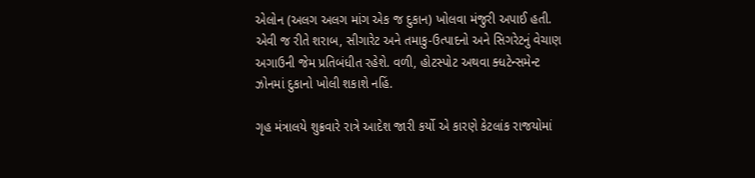એલોન (અલગ અલગ માંગ એક જ દુકાન) ખોલવા મંજુરી અપાઈ હતી. એવી જ રીતે શરાબ, સીગારેટ અને તમાકુ-ઉત્પાદનો અને સિગરેટનું વેચાણ અગાઉની જેમ પ્રતિબંધીત રહેશે. વળી, હોટસ્પોટ અથવા ક્ધટેન્સમેન્ટ ઝોનમાં દુકાનો ખોલી શકાશે નહિં.

ગૃહ મંત્રાલયે શુક્રવારે રાત્રે આદેશ જારી કર્યો એ કારણે કેટલાંક રાજયોમાં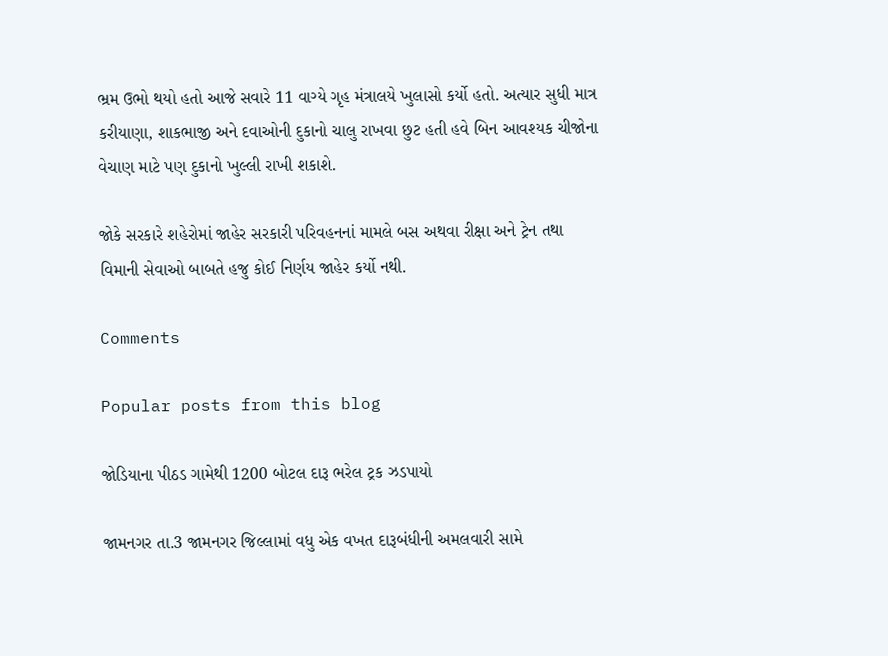ભ્રમ ઉભો થયો હતો આજે સવારે 11 વાગ્યે ગૃહ મંત્રાલયે ખુલાસો કર્યો હતો. અત્યાર સુધી માત્ર કરીયાણા, શાકભાજી અને દવાઓની દુકાનો ચાલુ રાખવા છુટ હતી હવે બિન આવશ્યક ચીજોના વેચાણ માટે પણ દુકાનો ખુલ્લી રાખી શકાશે.

જોકે સરકારે શહેરોમાં જાહેર સરકારી પરિવહનનાં મામલે બસ અથવા રીક્ષા અને ટ્રેન તથા વિમાની સેવાઓ બાબતે હજુ કોઈ નિર્ણય જાહેર કર્યો નથી.

Comments

Popular posts from this blog

જોડિયાના પીઠડ ગામેથી 1200 બોટલ દારૂ ભરેલ ટ્રક ઝડપાયો

જામનગર તા.3 જામનગર જિલ્લામાં વધુ એક વખત દારૂબંધીની અમલવારી સામે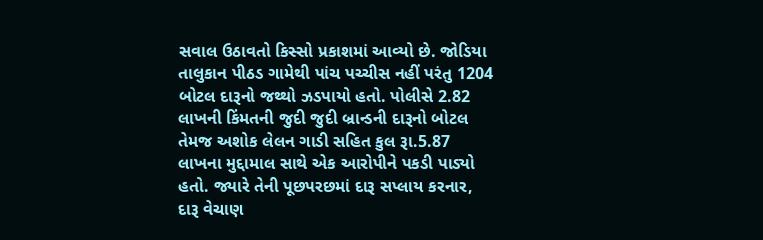સવાલ ઉઠાવતો કિસ્સો પ્રકાશમાં આવ્યો છે. જોડિયા તાલુકાન પીઠડ ગામેથી પાંચ પચ્ચીસ નહીં પરંતુ 1204 બોટલ દારૂનો જથ્થો ઝડપાયો હતો. પોલીસે 2.82 લાખની કિંમતની જુદી જુદી બ્રાન્ડની દારૂનો બોટલ તેમજ અશોક લેલન ગાડી સહિત કુલ રૂા.5.87 લાખના મુદ્દામાલ સાથે એક આરોપીને પકડી પાડ્યો હતો. જ્યારે તેની પૂછપરછમાં દારૂ સપ્લાય કરનાર, દારૂ વેચાણ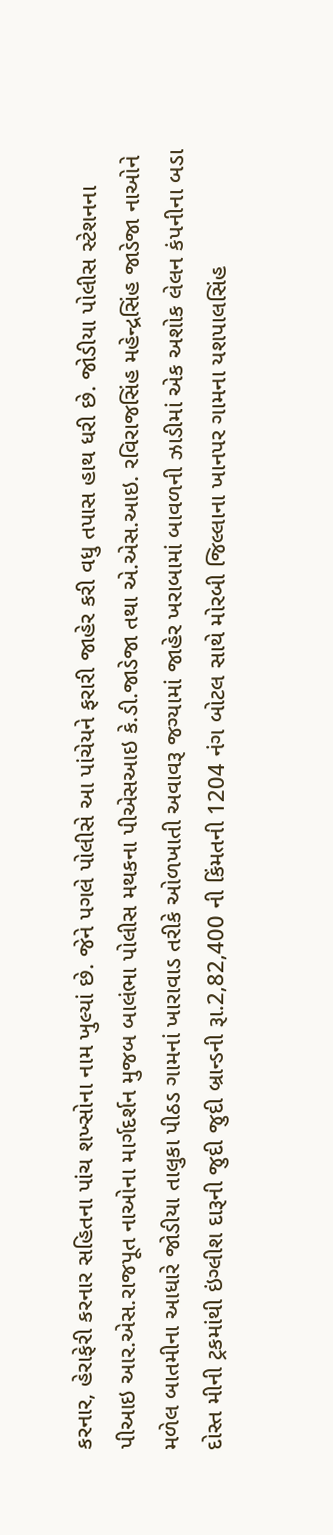કરનાર, હેરાફેરી કરનાર સહિતના પાંચ શખ્સોના નામ ખુલ્યાં છે. જેને પગલે પોલીસે આ પાંચેયને ફરારી જાહેર કરી વધુ તપાસ હાથ ધરી છે. જોડીયા પોલીસ સ્ટેશનના પીઆઇ આર.એસ.રાજપૂત નાઓના માર્ગદર્શન મુજબ બાલંભા પોલીસ મથકના પીએસઆઇ કે.ડી.જાડેજા તથા એ.એસ.આઇ. રવિરાજસિંહ મહેન્દ્રસિંહ જાડેજા નાઓને મળેલ બાતમીના આધારે જોડીયા તાલુકા પીઠડ ગામનાં ખારાવાડ તરીકે ઓળખાતી અવાવરૂ જગ્યામાં જાહેર ખરાબામાં બાવળની ઝાડીમાં એક અશોક લેલન કંપનીના બડા દોસ્ત મીની ટ્રકમાંથી ઇંગ્લીશ દારૂની જુદી જુદી બ્રાન્ડની રૂા.2,82,400 ની કિંમતની 1204 નંગ બોટલ સાથે મોરબી જિલ્લાના ખાનપર ગામના યશપાલસિંહ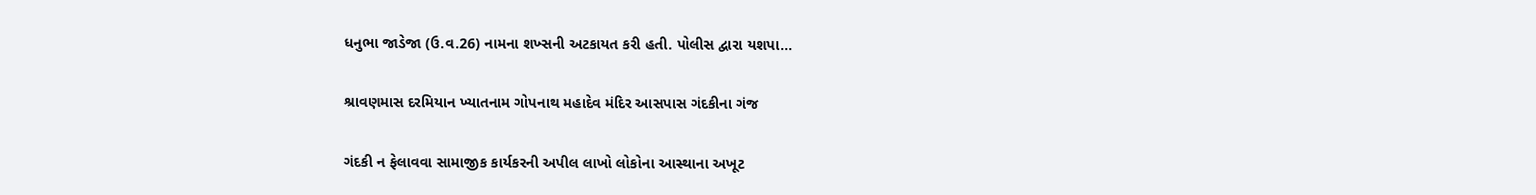ધનુભા જાડેજા (ઉ.વ.26) નામના શખ્સની અટકાયત કરી હતી. પોલીસ દ્વારા યશપા...

શ્રાવણમાસ દરમિયાન ખ્યાતનામ ગોપનાથ મહાદેવ મંદિર આસપાસ ગંદકીના ગંજ

ગંદકી ન ફેલાવવા સામાજીક કાર્યકરની અપીલ લાખો લોકોના આસ્થાના અખૂટ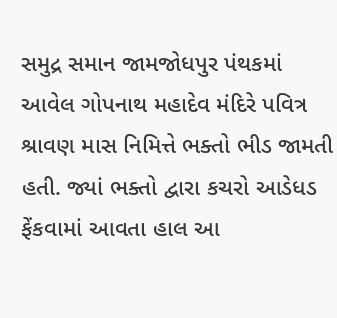સમુદ્ર સમાન જામજોધપુર પંથકમાં આવેલ ગોપનાથ મહાદેવ મંદિરે પવિત્ર શ્રાવણ માસ નિમિત્તે ભક્તો ભીડ જામતી હતી. જ્યાં ભક્તો દ્વારા કચરો આડેધડ ફેંકવામાં આવતા હાલ આ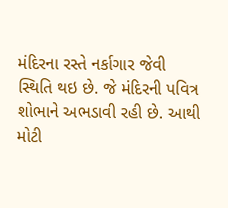મંદિરના રસ્તે નર્કાગાર જેવી સ્થિતિ થઇ છે. જે મંદિરની પવિત્ર શોભાને અભડાવી રહી છે. આથી મોટી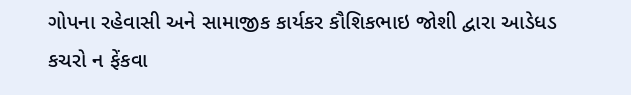ગોપના રહેવાસી અને સામાજીક કાર્યકર કૌશિકભાઇ જોશી દ્વારા આડેધડ કચરો ન ફેંકવા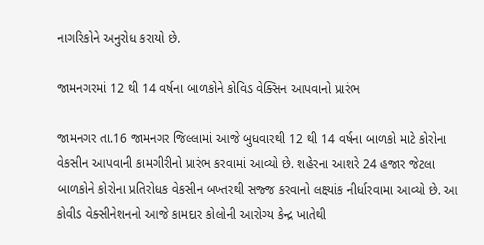નાગરિકોને અનુરોધ કરાયો છે.

જામનગરમાં 12 થી 14 વર્ષના બાળકોને કોવિડ વેક્સિન આપવાનો પ્રારંભ

જામનગર તા.16 જામનગર જિલ્લામાં આજે બુધવારથી 12 થી 14 વર્ષના બાળકો માટે કોરોના વેકસીન આપવાની કામગીરીનો પ્રારંભ કરવામાં આવ્યો છે. શહેરના આશરે 24 હજાર જેટલા બાળકોને કોરોના પ્રતિરોધક વેકસીન બખ્તરથી સજ્જ કરવાનો લક્ષ્યાંક નીર્ધારવામા આવ્યો છે. આ કોવીડ વેક્સીનેશનનો આજે કામદાર કોલોની આરોગ્ય કેન્દ્ર ખાતેથી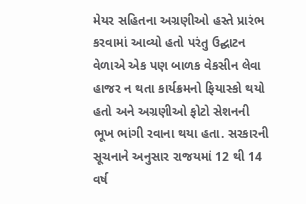મેયર સહિતના અગ્રણીઓ હસ્તે પ્રારંભ કરવામાં આવ્યો હતો પરંતુ ઉદ્ઘાટન વેળાએ એક પણ બાળક વેકસીન લેવા હાજર ન થતા કાર્યક્રમનો ફિયાસ્કો થયો હતો અને અગ્રણીઓ ફોટો સેશનની ભૂખ ભાંગી રવાના થયા હતા. સરકારની સૂચનાને અનુસાર રાજયમાં 12 થી 14 વર્ષ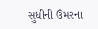સુધીની ઉંમરના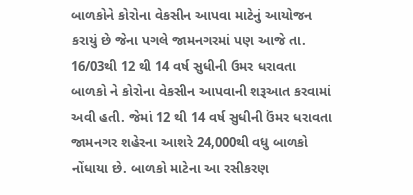બાળકોને કોરોના વેકસીન આપવા માટેનું આયોજન કરાયું છે જેના પગલે જામનગરમાં પણ આજે તા. 16/03થી 12 થી 14 વર્ષ સુધીની ઉમર ધરાવતા બાળકો ને કોરોના વેકસીન આપવાની શરૂઆત કરવામાં અવી હતી. જેમાં 12 થી 14 વર્ષ સુધીની ઉંમર ધરાવતા જામનગર શહેરના આશરે 24,000થી વધુ બાળકો નોંધાયા છે. બાળકો માટેના આ રસીકરણ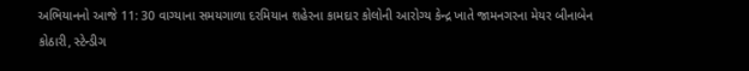અભિયાનનો આજે 11: 30 વાગ્યાના સમયગાળા દરમિયાન શહેરના કામદાર કોલોની આરોગ્ય કેન્દ્ર ખાતે જામનગરના મેયર બીનાબેન કોઠારી, સ્ટેન્ડીગ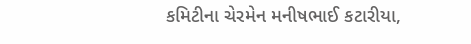કમિટીના ચેરમેન મનીષભાઈ કટારીયા,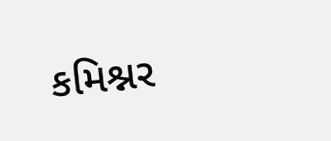કમિશ્નર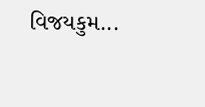વિજયકુમ...